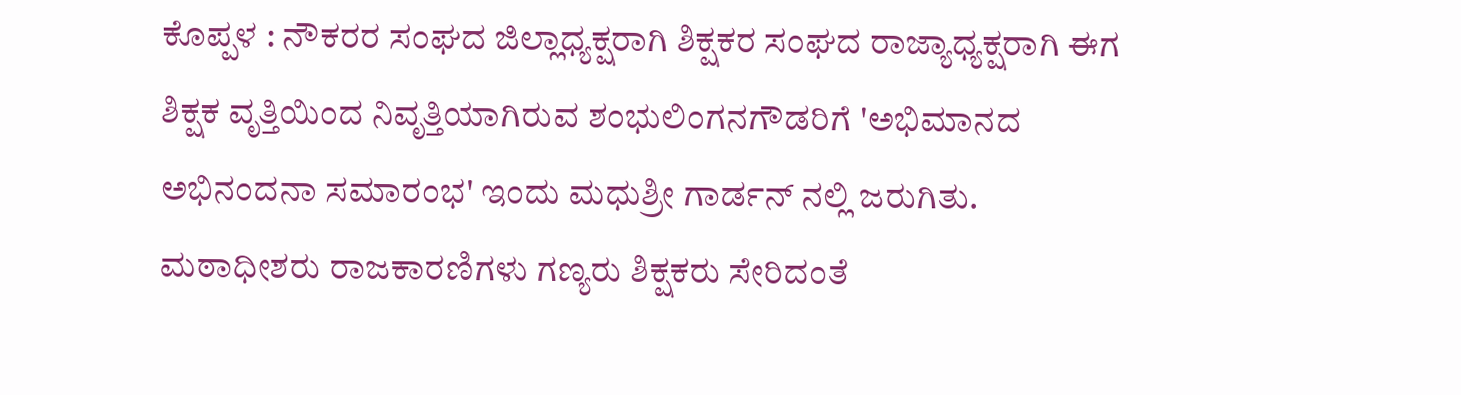ಕೊಪ್ಪಳ : ನೌಕರರ ಸಂಘದ ಜಿಲ್ಲಾಧ್ಯಕ್ಷರಾಗಿ ಶಿಕ್ಷಕರ ಸಂಘದ ರಾಜ್ಯಾಧ್ಯಕ್ಷರಾಗಿ ಈಗ ಶಿಕ್ಷಕ ವೃತ್ತಿಯಿಂದ ನಿವೃತ್ತಿಯಾಗಿರುವ ಶಂಭುಲಿಂಗನಗೌಡರಿಗೆ 'ಅಭಿಮಾನದ ಅಭಿನಂದನಾ ಸಮಾರಂಭ' ಇಂದು ಮಧುಶ್ರೀ ಗಾರ್ಡನ್ ನಲ್ಲಿ ಜರುಗಿತು.
ಮಠಾಧೀಶರು ರಾಜಕಾರಣಿಗಳು ಗಣ್ಯರು ಶಿಕ್ಷಕರು ಸೇರಿದಂತೆ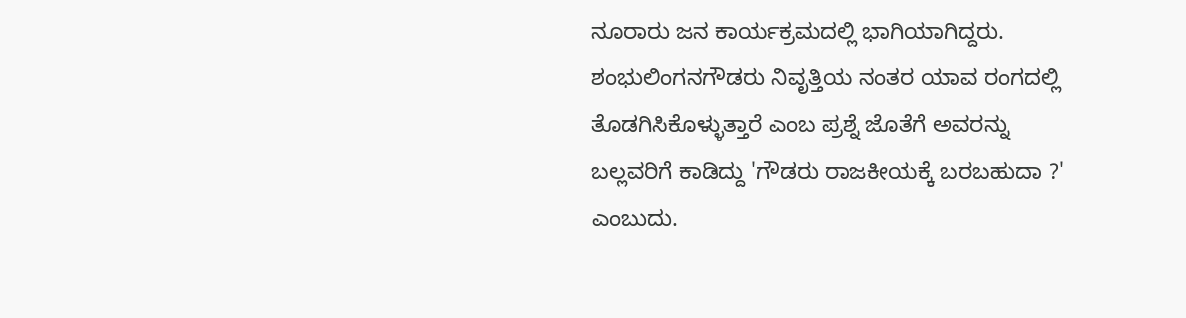ನೂರಾರು ಜನ ಕಾರ್ಯಕ್ರಮದಲ್ಲಿ ಭಾಗಿಯಾಗಿದ್ದರು.
ಶಂಭುಲಿಂಗನಗೌಡರು ನಿವೃತ್ತಿಯ ನಂತರ ಯಾವ ರಂಗದಲ್ಲಿ ತೊಡಗಿಸಿಕೊಳ್ಳುತ್ತಾರೆ ಎಂಬ ಪ್ರಶ್ನೆ ಜೊತೆಗೆ ಅವರನ್ನು ಬಲ್ಲವರಿಗೆ ಕಾಡಿದ್ದು 'ಗೌಡರು ರಾಜಕೀಯಕ್ಕೆ ಬರಬಹುದಾ ?' ಎಂಬುದು.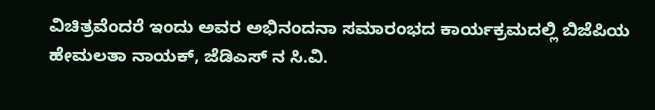ವಿಚಿತ್ರವೆಂದರೆ ಇಂದು ಅವರ ಅಭಿನಂದನಾ ಸಮಾರಂಭದ ಕಾರ್ಯಕ್ರಮದಲ್ಲಿ ಬಿಜೆಪಿಯ ಹೇಮಲತಾ ನಾಯಕ್, ಜೆಡಿಎಸ್ ನ ಸಿ.ವಿ.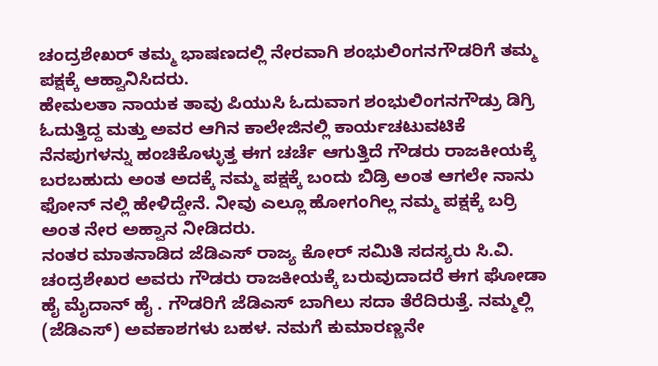ಚಂದ್ರಶೇಖರ್ ತಮ್ಮ ಭಾಷಣದಲ್ಲಿ ನೇರವಾಗಿ ಶಂಭುಲಿಂಗನಗೌಡರಿಗೆ ತಮ್ಮ ಪಕ್ಷಕ್ಕೆ ಆಹ್ವಾನಿಸಿದರು.
ಹೇಮಲತಾ ನಾಯಕ ತಾವು ಪಿಯುಸಿ ಓದುವಾಗ ಶಂಭುಲಿಂಗನಗೌಡ್ರು ಡಿಗ್ರಿ ಓದುತ್ತಿದ್ದ ಮತ್ತು ಅವರ ಆಗಿನ ಕಾಲೇಜಿನಲ್ಲಿ ಕಾರ್ಯಚಟುವಟಿಕೆ ನೆನಪುಗಳನ್ನು ಹಂಚಿಕೊಳ್ಳುತ್ತ ಈಗ ಚರ್ಚೆ ಆಗುತ್ತಿದೆ ಗೌಡರು ರಾಜಕೀಯಕ್ಕೆ ಬರಬಹುದು ಅಂತ ಅದಕ್ಕೆ ನಮ್ಮ ಪಕ್ಷಕ್ಕೆ ಬಂದು ಬಿಡ್ರಿ ಅಂತ ಆಗಲೇ ನಾನು ಫೋನ್ ನಲ್ಲಿ ಹೇಳಿದ್ದೇನೆ. ನೀವು ಎಲ್ಲೂ ಹೋಗಂಗಿಲ್ಲ ನಮ್ಮ ಪಕ್ಷಕ್ಕೆ ಬರ್ರಿ ಅಂತ ನೇರ ಅಹ್ವಾನ ನೀಡಿದರು.
ನಂತರ ಮಾತನಾಡಿದ ಜೆಡಿಎಸ್ ರಾಜ್ಯ ಕೋರ್ ಸಮಿತಿ ಸದಸ್ಯರು ಸಿ.ವಿ. ಚಂದ್ರಶೇಖರ ಅವರು ಗೌಡರು ರಾಜಕೀಯಕ್ಕೆ ಬರುವುದಾದರೆ ಈಗ ಘೋಡಾ ಹೈ ಮೈದಾನ್ ಹೈ . ಗೌಡರಿಗೆ ಜೆಡಿಎಸ್ ಬಾಗಿಲು ಸದಾ ತೆರೆದಿರುತ್ತೆ. ನಮ್ಮಲ್ಲಿ (ಜೆಡಿಎಸ್) ಅವಕಾಶಗಳು ಬಹಳ. ನಮಗೆ ಕುಮಾರಣ್ಣನೇ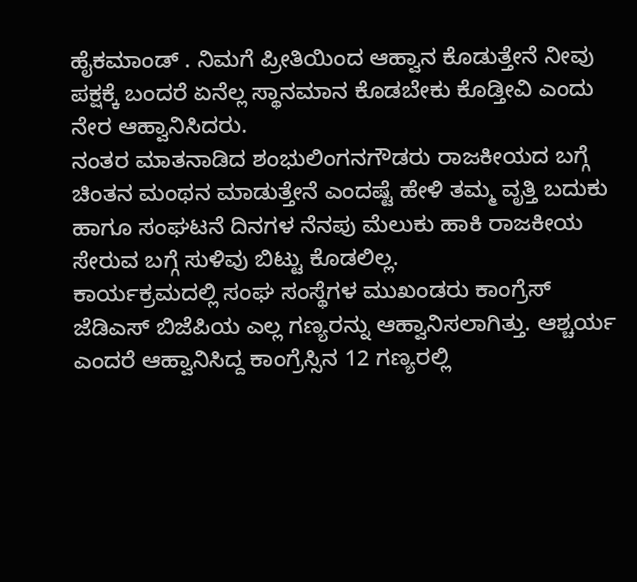ಹೈಕಮಾಂಡ್ . ನಿಮಗೆ ಪ್ರೀತಿಯಿಂದ ಆಹ್ವಾನ ಕೊಡುತ್ತೇನೆ ನೀವು ಪಕ್ಷಕ್ಕೆ ಬಂದರೆ ಏನೆಲ್ಲ ಸ್ಥಾನಮಾನ ಕೊಡಬೇಕು ಕೊಡ್ತೀವಿ ಎಂದು ನೇರ ಆಹ್ವಾನಿಸಿದರು.
ನಂತರ ಮಾತನಾಡಿದ ಶಂಭುಲಿಂಗನಗೌಡರು ರಾಜಕೀಯದ ಬಗ್ಗೆ ಚಿಂತನ ಮಂಥನ ಮಾಡುತ್ತೇನೆ ಎಂದಷ್ಟೆ ಹೇಳಿ ತಮ್ಮ ವೃತ್ತಿ ಬದುಕು ಹಾಗೂ ಸಂಘಟನೆ ದಿನಗಳ ನೆನಪು ಮೆಲುಕು ಹಾಕಿ ರಾಜಕೀಯ ಸೇರುವ ಬಗ್ಗೆ ಸುಳಿವು ಬಿಟ್ಟು ಕೊಡಲಿಲ್ಲ.
ಕಾರ್ಯಕ್ರಮದಲ್ಲಿ ಸಂಘ ಸಂಸ್ಥೆಗಳ ಮುಖಂಡರು ಕಾಂಗ್ರೆಸ್ ಜೆಡಿಎಸ್ ಬಿಜೆಪಿಯ ಎಲ್ಲ ಗಣ್ಯರನ್ನು ಆಹ್ವಾನಿಸಲಾಗಿತ್ತು. ಆಶ್ಚರ್ಯ ಎಂದರೆ ಆಹ್ವಾನಿಸಿದ್ದ ಕಾಂಗ್ರೆಸ್ಸಿನ 12 ಗಣ್ಯರಲ್ಲಿ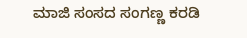ಮಾಜಿ ಸಂಸದ ಸಂಗಣ್ಣ ಕರಡಿ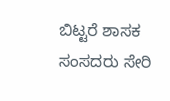ಬಿಟ್ಟರೆ ಶಾಸಕ ಸಂಸದರು ಸೇರಿ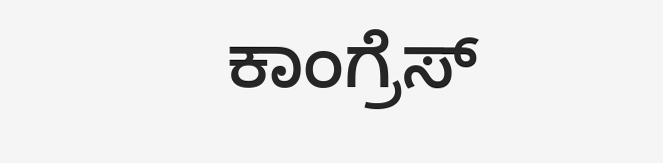ಕಾಂಗ್ರೆಸ್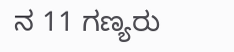ನ 11 ಗಣ್ಯರು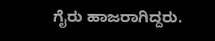ಗೈರು ಹಾಜರಾಗಿದ್ದರು.